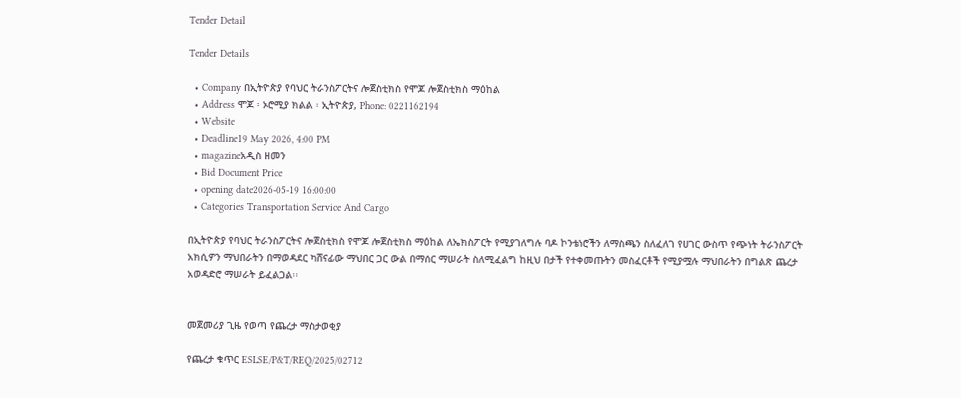Tender Detail

Tender Details

  • Company በኢትዮጵያ የባህር ትራንስፖርትና ሎጀስቲክስ የሞጆ ሎጀስቲክስ ማዕከል
  • Address ሞጆ ፡ ኦሮሚያ ክልል ፡ ኢትዮጵያ, Phone: 0221162194
  • Website
  • Deadline19 May 2026, 4:00 PM
  • magazineአዲስ ዘመን
  • Bid Document Price
  • opening date2026-05-19 16:00:00
  • Categories Transportation Service And Cargo

በኢትዮጵያ የባህር ትራንስፖርትና ሎጀስቲክስ የሞጆ ሎጀስቲክስ ማዕከል ለኤክስፖርት የሚያገለግሉ ባዶ ኮንቴነሮችን ለማስጫን ስለፈለገ የሀገር ውስጥ የጭነት ትራንስፖርት አክሲዎን ማህበራትን በማወዳደር ካሸናፊው ማህበር ጋር ውል በማሰር ማሠራት ስለሚፈልግ ከዚህ በታች የተቀመጡትን መስፈርቶች የሚያሟሉ ማህበራትን በግልጽ ጨረታ አወዳድሮ ማሠራት ይፈልጋል፡፡


መጀመሪያ ጊዜ የወጣ የጨረታ ማስታወቂያ

የጨረታ ቁጥር ESLSE/P&T/REQ/2025/02712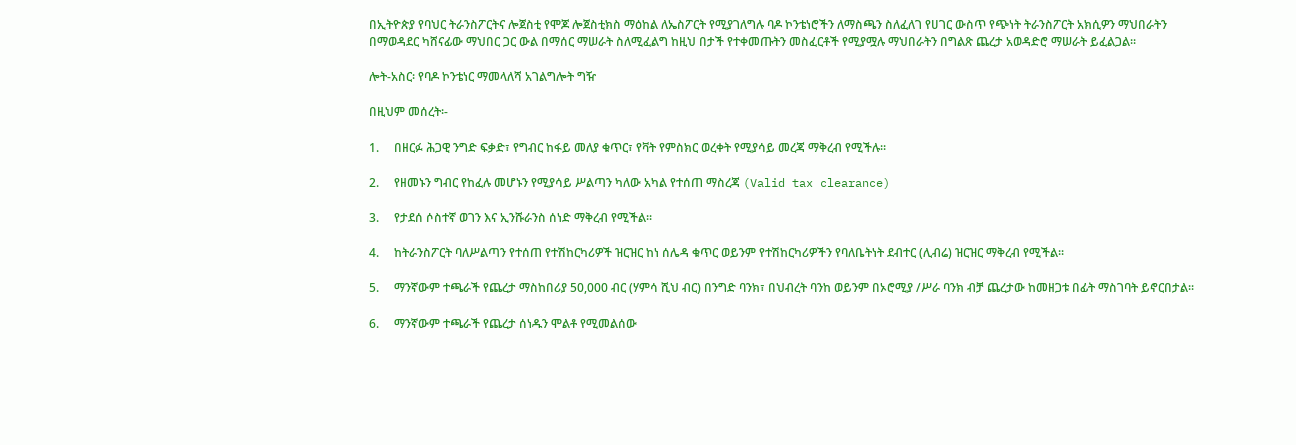በኢትዮጵያ የባህር ትራንስፖርትና ሎጀስቲ የሞጆ ሎጀስቲክስ ማዕከል ለኤስፖርት የሚያገለግሉ ባዶ ኮንቴነሮችን ለማስጫን ስለፈለገ የሀገር ውስጥ የጭነት ትራንስፖርት አክሲዎን ማህበራትን በማወዳደር ካሸናፊው ማህበር ጋር ውል በማሰር ማሠራት ስለሚፈልግ ከዚህ በታች የተቀመጡትን መስፈርቶች የሚያሟሉ ማህበራትን በግልጽ ጨረታ አወዳድሮ ማሠራት ይፈልጋል፡፡

ሎት-አስር፡ የባዶ ኮንቴነር ማመላለሻ አገልግሎት ግዥ

በዚህም መሰረት፡-

1.     በዘርፉ ሕጋዊ ንግድ ፍቃድ፣ የግብር ከፋይ መለያ ቁጥር፣ የቫት የምስክር ወረቀት የሚያሳይ መረጃ ማቅረብ የሚችሉ።

2.     የዘመኑን ግብር የከፈሉ መሆኑን የሚያሳይ ሥልጣን ካለው አካል የተሰጠ ማስረጃ (Valid tax clearance)

3.     የታደሰ ሶስተኛ ወገን እና ኢንሹራንስ ሰነድ ማቅረብ የሚችል፡፡

4.     ከትራንስፖርት ባለሥልጣን የተሰጠ የተሽከርካሪዎች ዝርዝር ከነ ሰሌዳ ቁጥር ወይንም የተሽከርካሪዎችን የባለቤትነት ደብተር (ሊብሬ) ዝርዝር ማቅረብ የሚችል፡፡

5.     ማንኛውም ተጫራች የጨረታ ማስከበሪያ 50,000 ብር (ሃምሳ ሺህ ብር) በንግድ ባንክ፣ በህብረት ባንከ ወይንም በኦሮሚያ /ሥራ ባንክ ብቻ ጨረታው ከመዘጋቱ በፊት ማስገባት ይኖርበታል፡፡

6.     ማንኛውም ተጫራች የጨረታ ሰነዱን ሞልቶ የሚመልሰው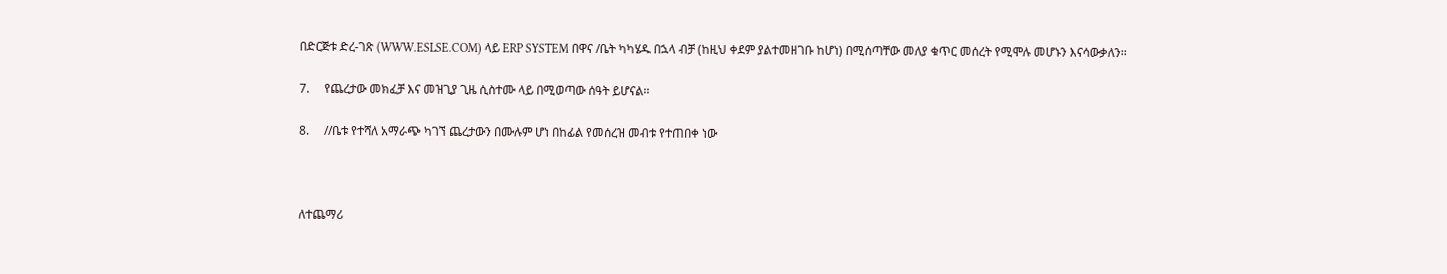በድርጅቱ ድረ-ገጽ (WWW.ESLSE.COM) ላይ ERP SYSTEM በዋና /ቤት ካካሄዱ በኋላ ብቻ (ከዚህ ቀደም ያልተመዘገቡ ከሆነ) በሚሰጣቸው መለያ ቁጥር መሰረት የሚሞሉ መሆኑን እናሳውቃለን፡፡

7.     የጨረታው መክፈቻ እና መዝጊያ ጊዜ ሲስተሙ ላይ በሚወጣው ሰዓት ይሆናል፡፡

8.     //ቤቱ የተሻለ አማራጭ ካገኘ ጨረታውን በሙሉም ሆነ በከፊል የመሰረዝ መብቱ የተጠበቀ ነው



ለተጨማሪ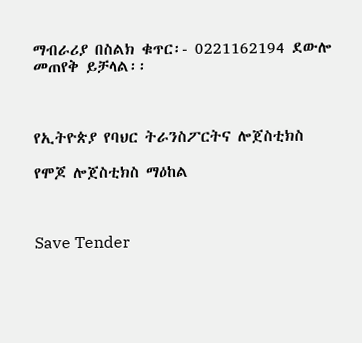ማብራሪያ በስልክ ቁጥር፡- 0221162194 ደውሎ መጠየቅ ይቻላል፡፡



የኢትዮጵያ የባህር ትራንስፖርትና ሎጀስቲክስ

የሞጆ ሎጀስቲክስ ማዕከል



Save Tender